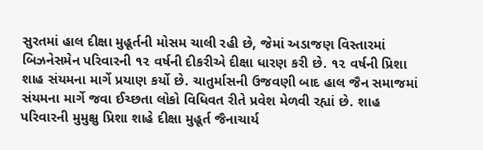સુરતમાં હાલ દીક્ષા મુહૂર્તની મોસમ ચાલી રહી છે, જેમાં અડાજણ વિસ્તારમાં બિઝનેસમેન પરિવારની ૧૨ વર્ષની દીકરીએ દીક્ષા ધારણ કરી છે. ૧૨ વર્ષની પ્રિશા શાહ સંયમના માર્ગે પ્રયાણ કર્યો છે. ચાતુર્માસની ઉજવણી બાદ હાલ જૈન સમાજમાં સંયમના માર્ગે જવા ઈચ્છતા લોકો વિધિવત રીતે પ્રવેશ મેળવી રહ્યાં છે. શાહ પરિવારની મુમુક્ષુ પ્રિશા શાહે દીક્ષા મુહૂર્ત જૈનાચાર્ય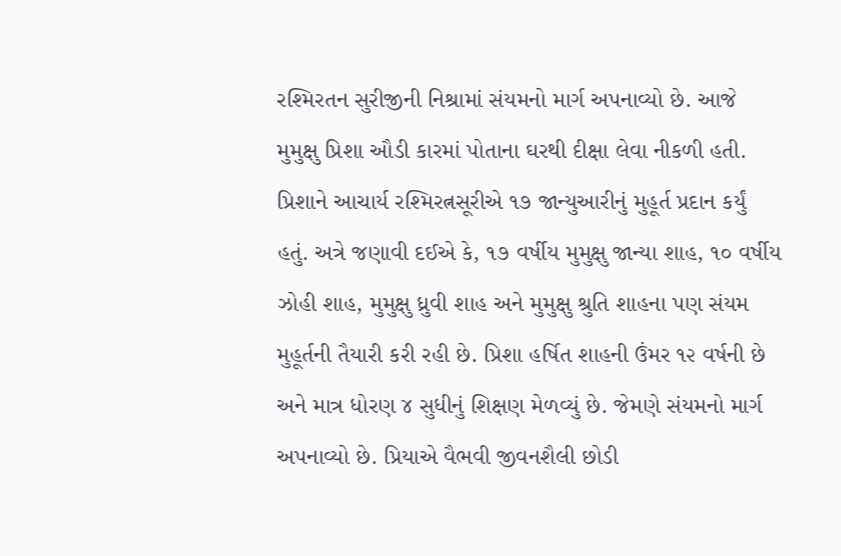રશ્મિરતન સુરીજીની નિશ્રામાં સંયમનો માર્ગ અપનાવ્યો છે. આજે મુમુક્ષુ પ્રિશા ઔડી કારમાં પોતાના ઘરથી દીક્ષા લેવા નીકળી હતી. પ્રિશાને આચાર્ય રશ્મિરત્નસૂરીએ ૧૭ જાન્યુઆરીનું મુહૂર્ત પ્રદાન કર્યું હતું. અત્રે જણાવી દઈએ કે, ૧૭ વર્ષીય મુમુક્ષુ જાન્યા શાહ, ૧૦ વર્ષીય ઝોહી શાહ, મુમુક્ષુ ધ્રુવી શાહ અને મુમુક્ષુ શ્રુતિ શાહના પણ સંયમ મુહૂર્તની તૈયારી કરી રહી છે. પ્રિશા હર્ષિત શાહની ઉંમર ૧૨ વર્ષની છે અને માત્ર ધોરણ ૪ સુધીનું શિક્ષણ મેળવ્યું છે. જેમણે સંયમનો માર્ગ અપનાવ્યો છે. પ્રિયાએ વૈભવી જીવનશૈલી છોડી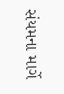સંયમના માર્ગે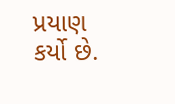પ્રયાણ કર્યો છે.